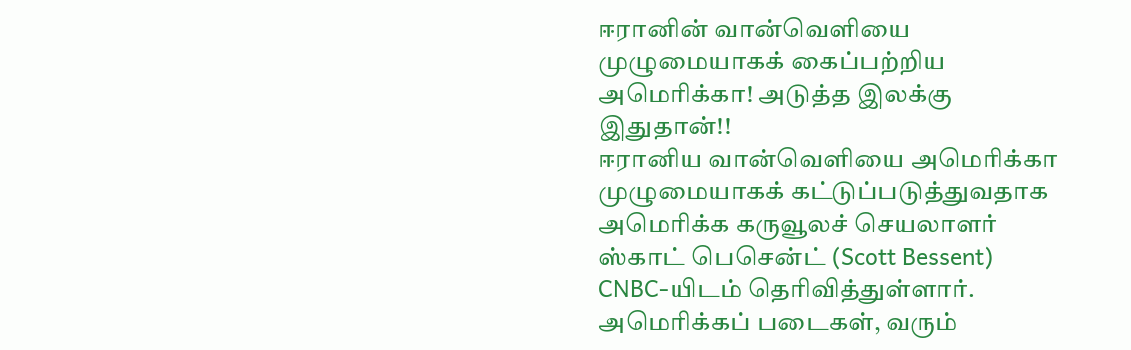ஈரானின் வான்வெளியை முழுமையாகக் கைப்பற்றிய அமெரிக்கா! அடுத்த இலக்கு இதுதான்!!
ஈரானிய வான்வெளியை அமெரிக்கா முழுமையாகக் கட்டுப்படுத்துவதாக அமெரிக்க கருவூலச் செயலாளர் ஸ்காட் பெசென்ட் (Scott Bessent) CNBC-யிடம் தெரிவித்துள்ளார்.
அமெரிக்கப் படைகள், வரும்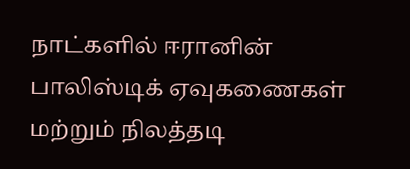நாட்களில் ஈரானின் பாலிஸ்டிக் ஏவுகணைகள் மற்றும் நிலத்தடி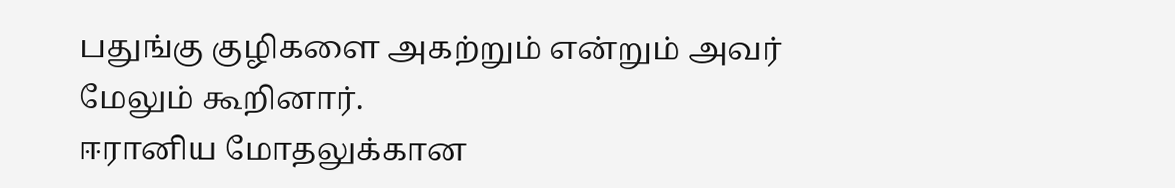பதுங்கு குழிகளை அகற்றும் என்றும் அவர் மேலும் கூறினார்.
ஈரானிய மோதலுக்கான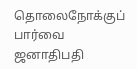தொலைநோக்குப் பார்வை ஜனாதிபதி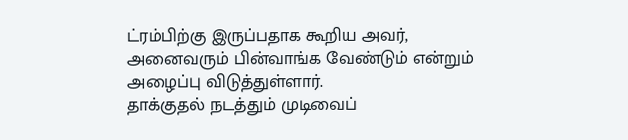ட்ரம்பிற்கு இருப்பதாக கூறிய அவர், அனைவரும் பின்வாங்க வேண்டும் என்றும் அழைப்பு விடுத்துள்ளார்.
தாக்குதல் நடத்தும் முடிவைப்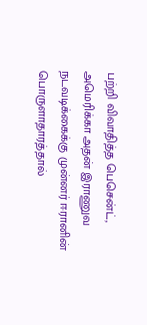பற்றி விவாதித்த பெசென்ட், அமெரிக்கா அதன் இராணுவ நடவடிக்கைக்கு முன்னர் ஈரானின் பொருளாதாரத்தால்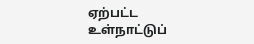ஏற்பட்ட உள்நாட்டுப்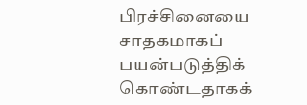பிரச்சினையை சாதகமாகப் பயன்படுத்திக் கொண்டதாகக்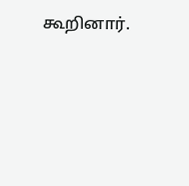கூறினார்.